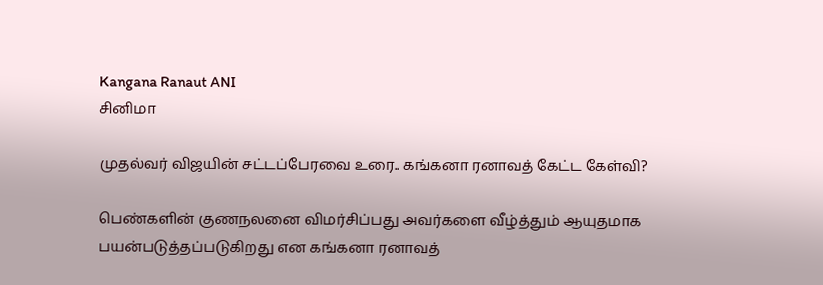Kangana Ranaut ANI
சினிமா

முதல்வர் விஜயின் சட்டப்பேரவை உரை.. கங்கனா ரனாவத் கேட்ட கேள்வி?

பெண்களின் குணநலனை விமர்சிப்பது அவர்களை வீழ்த்தும் ஆயுதமாக பயன்படுத்தப்படுகிறது என கங்கனா ரனாவத்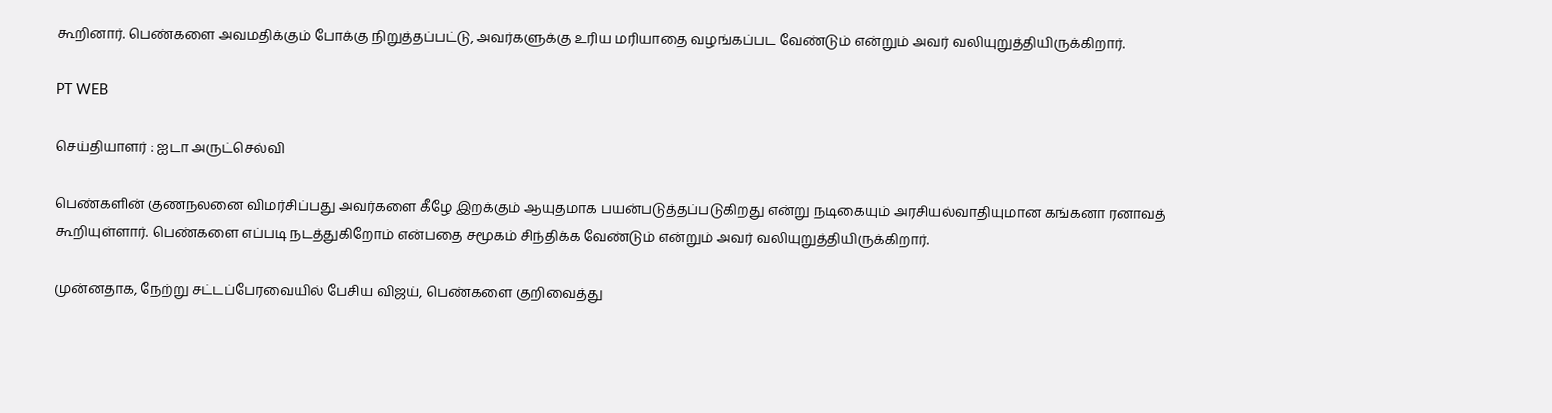கூறினார். பெண்களை அவமதிக்கும் போக்கு நிறுத்தப்பட்டு, அவர்களுக்கு உரிய மரியாதை வழங்கப்பட வேண்டும் என்றும் அவர் வலியுறுத்தியிருக்கிறார்.

PT WEB

செய்தியாளர் : ஐடா அருட்செல்வி

பெண்களின் குணநலனை விமர்சிப்பது அவர்களை கீழே இறக்கும் ஆயுதமாக பயன்படுத்தப்படுகிறது என்று நடிகையும் அரசியல்வாதியுமான கங்கனா ரனாவத் கூறியுள்ளார். பெண்களை எப்படி நடத்துகிறோம் என்பதை சமூகம் சிந்திக்க வேண்டும் என்றும் அவர் வலியுறுத்தியிருக்கிறார்.

முன்னதாக, நேற்று சட்டப்பேரவையில் பேசிய விஜய், பெண்களை குறிவைத்து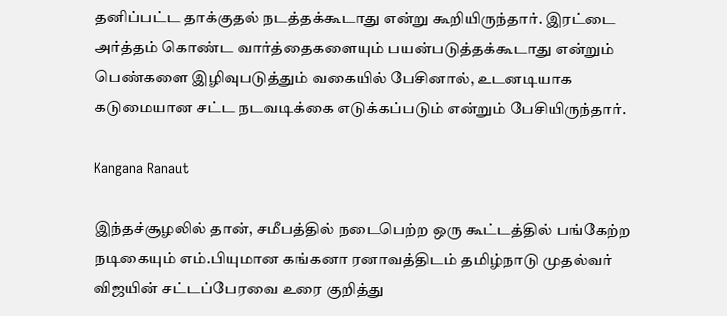தனிப்பட்ட தாக்குதல் நடத்தக்கூடாது என்று கூறியிருந்தார். இரட்டை அர்த்தம் கொண்ட வார்த்தைகளையும் பயன்படுத்தக்கூடாது என்றும் பெண்களை இழிவுபடுத்தும் வகையில் பேசினால், உடனடியாக கடுமையான சட்ட நடவடிக்கை எடுக்கப்படும் என்றும் பேசியிருந்தார்.

Kangana Ranaut

இந்தச்சூழலில் தான், சமீபத்தில் நடைபெற்ற ஒரு கூட்டத்தில் பங்கேற்ற நடிகையும் எம்.பியுமான கங்கனா ரனாவத்திடம் தமிழ்நாடு முதல்வர் விஜயின் சட்டப்பேரவை உரை குறித்து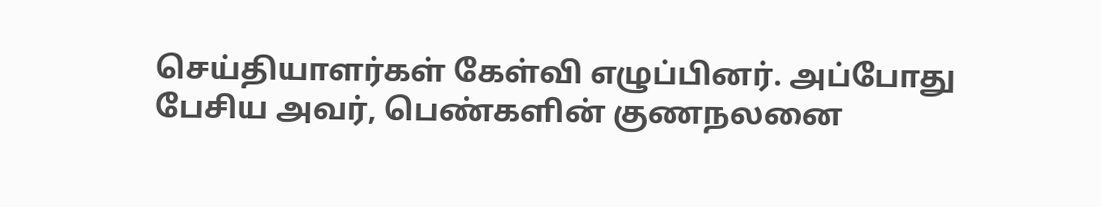செய்தியாளர்கள் கேள்வி எழுப்பினர். அப்போது பேசிய அவர், பெண்களின் குணநலனை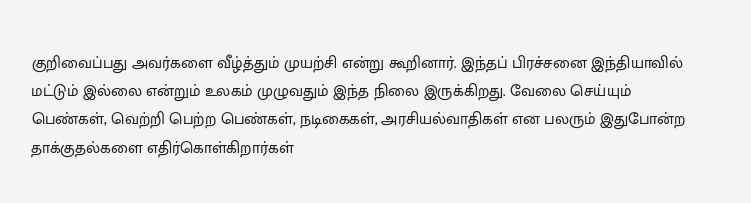குறிவைப்பது அவர்களை வீழ்த்தும் முயற்சி என்று கூறினார். இந்தப் பிரச்சனை இந்தியாவில் மட்டும் இல்லை என்றும் உலகம் முழுவதும் இந்த நிலை இருக்கிறது. வேலை செய்யும் பெண்கள், வெற்றி பெற்ற பெண்கள், நடிகைகள், அரசியல்வாதிகள் என பலரும் இதுபோன்ற தாக்குதல்களை எதிர்கொள்கிறார்கள்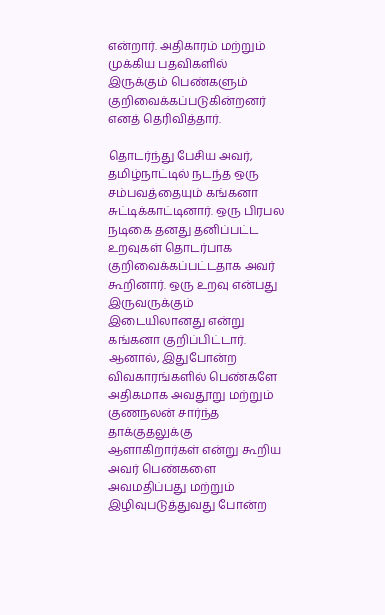என்றார். அதிகாரம் மற்றும் முக்கிய பதவிகளில் இருக்கும் பெண்களும் குறிவைக்கப்படுகின்றனர் எனத் தெரிவித்தார்.

தொடர்ந்து பேசிய அவர், தமிழ்நாட்டில் நடந்த ஒரு சம்பவத்தையும் கங்கனா சுட்டிக்காட்டினார். ஒரு பிரபல நடிகை தனது தனிப்பட்ட உறவுகள் தொடர்பாக குறிவைக்கப்பட்டதாக அவர் கூறினார். ஒரு உறவு என்பது இருவருக்கும் இடையிலானது என்று கங்கனா குறிப்பிட்டார். ஆனால், இதுபோன்ற விவகாரங்களில் பெண்களே அதிகமாக அவதூறு மற்றும் குணநலன் சார்ந்த தாக்குதலுக்கு ஆளாகிறார்கள் என்று கூறிய அவர் பெண்களை அவமதிப்பது மற்றும் இழிவுபடுத்துவது போன்ற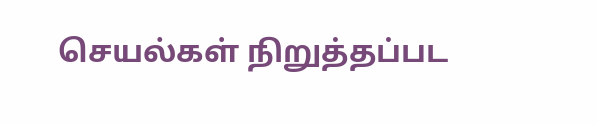செயல்கள் நிறுத்தப்பட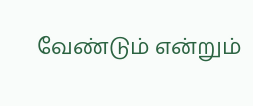வேண்டும் என்றும்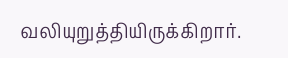வலியுறுத்தியிருக்கிறார்.